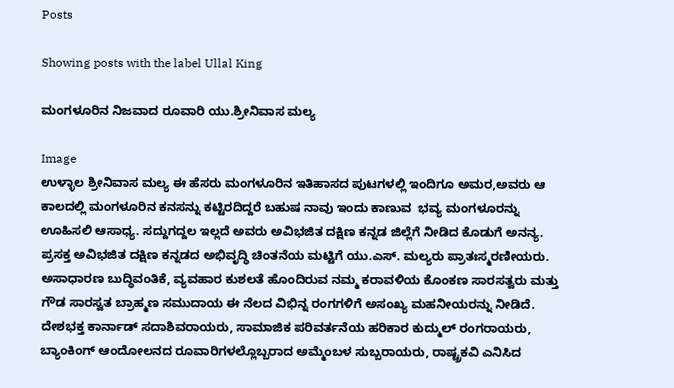Posts

Showing posts with the label Ullal King

ಮಂಗಳೂರಿನ ನಿಜವಾದ ರೂವಾರಿ ಯು.ಶ್ರೀನಿವಾಸ ಮಲ್ಯ

Image
ಉಳ್ಳಾಲ ಶ್ರೀನಿವಾಸ ಮಲ್ಯ ಈ ಹೆಸರು ಮಂಗಳೂರಿನ ಇತಿಹಾಸದ ಪುಟಗಳಲ್ಲಿ ಇಂದಿಗೂ ಅಮರ,ಅವರು ಆ ಕಾಲದಲ್ಲಿ ಮಂಗಳೂರಿನ ಕನಸನ್ನು ಕಟ್ಟಿರದಿದ್ದರೆ ಬಹುಷ ನಾವು ಇಂದು ಕಾಣುವ  ಭವ್ಯ ಮಂಗಳೂರನ್ನು ಊಹಿಸಲಿ ಆಸಾಧ್ಯ. ಸದ್ದುಗದ್ದಲ ಇಲ್ಲದೆ ಅವರು ಅವಿಭಜಿತ ದಕ್ಷಿಣ ಕನ್ನಡ ಜಿಲ್ಲೆಗೆ ನೀಡಿದ ಕೊಡುಗೆ ಅನನ್ಯ. ಪ್ರಸಕ್ತ ಅವಿಭಜಿತ ದಕ್ಷಿಣ ಕನ್ನಡದ ಅಭಿವೃದ್ಧಿ ಚಿಂತನೆಯ ಮಟ್ಟಿಗೆ ಯು.ಎಸ್. ಮಲ್ಯರು ಪ್ರಾತಃಸ್ಮರಣೀಯರು.  ಅಸಾಧಾರಣ ಬುದ್ಧಿವಂತಿಕೆ, ವ್ಯವಹಾರ ಕುಶಲತೆ ಹೊಂದಿರುವ ನಮ್ಮ ಕರಾವಳಿಯ ಕೊಂಕಣ ಸಾರಸತ್ವರು ಮತ್ತು ಗೌಡ ಸಾರಸ್ವತ ಬ್ರಾಹ್ಮಣ ಸಮುದಾಯ ಈ ನೆಲದ ವಿಭಿನ್ನ ರಂಗಗಳಿಗೆ ಅಸಂಖ್ಯ ಮಹನೀಯರನ್ನು ನೀಡಿದೆ. ದೇಶಭಕ್ತ ಕಾರ್ನಾಡ್ ಸದಾಶಿವರಾಯರು, ಸಾಮಾಜಿಕ ಪರಿವರ್ತನೆಯ ಹರಿಕಾರ ಕುದ್ಮುಲ್ ರಂಗರಾಯರು, ಬ್ಯಾಂಕಿಂಗ್ ಆಂದೋಲನದ ರೂವಾರಿಗಳಲ್ಲೊಬ್ಬರಾದ ಅಮ್ಮೆಂಬಳ ಸುಬ್ಬರಾಯರು, ರಾಷ್ಟ್ರಕವಿ ಎನಿಸಿದ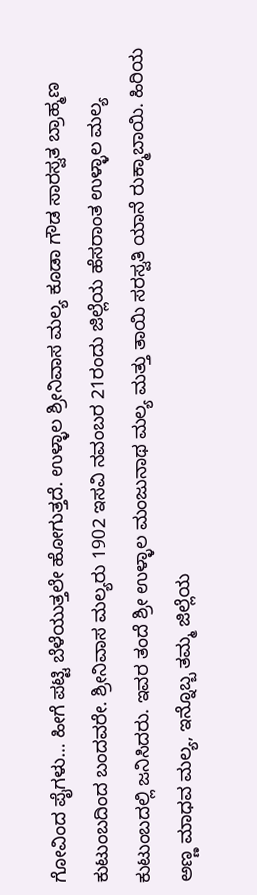ಗೋವಿಂದ ಪೈಗಳು… ಹೀಗೆ ಪಟ್ಟಿ ಬೆಳೆಯುತ್ತಲೇ ಹೋಗುತ್ತದೆ. ಉಳ್ಳಾಲ ಶ್ರೀನಿವಾಸ ಮಲ್ಯ ಕೂಡಾ ಗೌಡ ಸಾರಸ್ವತ ಬ್ರಾಹ್ಮಣ ಕುಟುಂಬದಿಂದ ಬಂದವರೇ. ಶ್ರೀನಿವಾಸ ಮಲ್ಯರು 1902 ಇಸವಿ ನವಂಬರ 21ರಂದು ಜಿಲ್ಲೆಯ ಹೆಸರಾಂತ ಉಳ್ಳಾಲ ಮಲ್ಯ ಕುಟುಂಬದಲ್ಲಿ ಜನಿಸಿದರು. ಇವರ ತಂದೆ ಶ್ರೀ ಉಳ್ಳಾಲ ಮಂಜುನಾಥ ಮಲ್ಯ ಮತ್ತು ತಾಯಿ ಸರಸ್ವತಿ ಯಾನೆ ರುಕ್ಮಾಬಾಯಿ. ಹಿರಿಯ ಅಣ್ಣ ಮಾಧವ ಮಲ್ಯ, ಇನ್ನೊಬ್ಬ ತಮ್ಮ ಜಿಲ್ಲೆಯ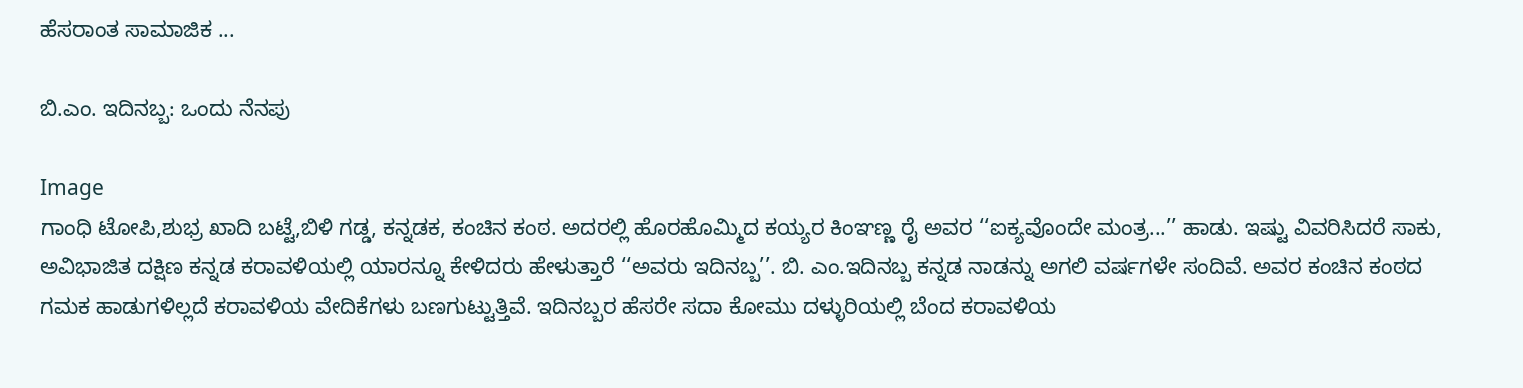ಹೆಸರಾಂತ ಸಾಮಾಜಿಕ ...

ಬಿ.ಎಂ. ಇದಿನಬ್ಬ: ಒಂದು ನೆನಪು

Image
ಗಾಂಧಿ ಟೋಪಿ,ಶುಭ್ರ ಖಾದಿ ಬಟ್ಟೆ,ಬಿಳಿ ಗಡ್ಡ, ಕನ್ನಡಕ, ಕಂಚಿನ ಕಂಠ. ಅದರಲ್ಲಿ ಹೊರಹೊಮ್ಮಿದ ಕಯ್ಯರ ಕಿಂಞಣ್ಣ ರೈ ಅವರ ‘‘ಐಕ್ಯವೊಂದೇ ಮಂತ್ರ...’’ ಹಾಡು. ಇಷ್ಟು ವಿವರಿಸಿದರೆ ಸಾಕು, ಅವಿಭಾಜಿತ ದಕ್ಷಿಣ ಕನ್ನಡ ಕರಾವಳಿಯಲ್ಲಿ ಯಾರನ್ನೂ ಕೇಳಿದರು ಹೇಳುತ್ತಾರೆ ‘‘ಅವರು ಇದಿನಬ್ಬ’’. ಬಿ. ಎಂ.ಇದಿನಬ್ಬ ಕನ್ನಡ ನಾಡನ್ನು ಅಗಲಿ ವರ್ಷಗಳೇ ಸಂದಿವೆ. ಅವರ ಕಂಚಿನ ಕಂಠದ ಗಮಕ ಹಾಡುಗಳಿಲ್ಲದೆ ಕರಾವಳಿಯ ವೇದಿಕೆಗಳು ಬಣಗುಟ್ಟುತ್ತಿವೆ. ಇದಿನಬ್ಬರ ಹೆಸರೇ ಸದಾ ಕೋಮು ದಳ್ಳುರಿಯಲ್ಲಿ ಬೆಂದ ಕರಾವಳಿಯ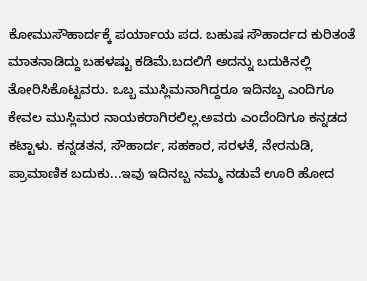ಕೋಮುಸೌಹಾರ್ದಕ್ಕೆ ಪರ್ಯಾಯ ಪದ. ಬಹುಷ ಸೌಹಾರ್ದದ ಕುರಿತಂತೆ ಮಾತನಾಡಿದ್ದು ಬಹಳಷ್ಟು ಕಡಿಮೆ.ಬದಲಿಗೆ ಅದನ್ನು ಬದುಕಿನಲ್ಲಿ ತೋರಿಸಿಕೊಟ್ಟವರು. ಒಬ್ಬ ಮುಸ್ಲಿಮನಾಗಿದ್ದರೂ ಇದಿನಬ್ಬ ಎಂದಿಗೂ ಕೇವಲ ಮುಸ್ಲಿಮರ ನಾಯಕರಾಗಿರಲಿಲ್ಲ.ಅವರು ಎಂದೆಂದಿಗೂ ಕನ್ನಡದ ಕಟ್ಟಾಳು. ಕನ್ನಡತನ, ಸೌಹಾರ್ದ, ಸಹಕಾರ, ಸರಳತೆ, ನೇರನುಡಿ, ಪ್ರಾಮಾಣಿಕ ಬದುಕು...ಇವು ಇದಿನಬ್ಬ ನಮ್ಮ ನಡುವೆ ಊರಿ ಹೋದ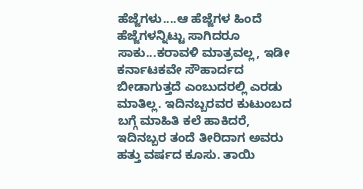ಹೆಜ್ಜೆಗಳು....ಆ ಹೆಜ್ಜೆಗಳ ಹಿಂದೆ ಹೆಜ್ಜೆಗಳನ್ನಿಟ್ಟು ಸಾಗಿದರೂ ಸಾಕು...ಕರಾವಳಿ ಮಾತ್ರವಲ್ಲ, ಇಡೀ ಕರ್ನಾಟಕವೇ ಸೌಹಾರ್ದದ ಬೀಡಾಗುತ್ತದೆ ಎಂಬುದರಲ್ಲಿ ಎರಡು ಮಾತಿಲ್ಲ. ಇದಿನಬ್ಬರವರ ಕುಟುಂಬದ ಬಗ್ಗೆ ಮಾಹಿತಿ ಕಲೆ ಹಾಕಿದರೆ, ಇದಿನಬ್ಬರ ತಂದೆ ತೀರಿದಾಗ ಅವರು ಹತ್ತು ವರ್ಷದ ಕೂಸು. ತಾಯಿ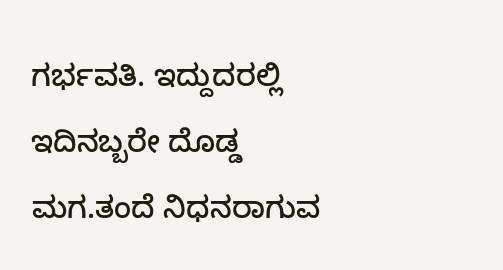ಗರ್ಭವತಿ. ಇದ್ದುದರಲ್ಲಿ ಇದಿನಬ್ಬರೇ ದೊಡ್ಡ ಮಗ.ತಂದೆ ನಿಧನರಾಗುವ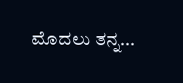ಮೊದಲು ತನ್ನ...